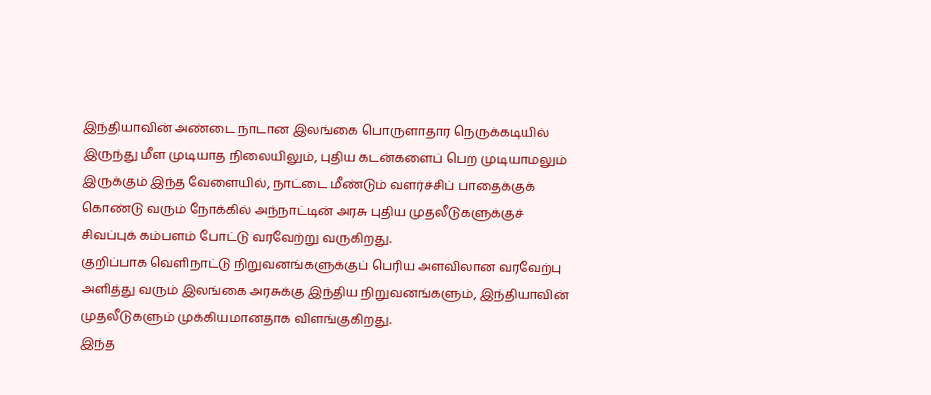இந்தியாவின் அண்டை நாடான இலங்கை பொருளாதார நெருக்கடியில் இருந்து மீள முடியாத நிலையிலும், புதிய கடன்களைப் பெற முடியாமலும் இருக்கும் இந்த வேளையில், நாட்டை மீண்டும் வளர்ச்சிப் பாதைக்குக் கொண்டு வரும் நோக்கில் அந்நாட்டின் அரசு புதிய முதலீடுகளுக்குச் சிவப்புக் கம்பளம் போட்டு வரவேற்று வருகிறது.
குறிப்பாக வெளிநாட்டு நிறுவனங்களுக்குப் பெரிய அளவிலான வரவேற்பு அளித்து வரும் இலங்கை அரசுக்கு இந்திய நிறுவனங்களும், இந்தியாவின் முதலீடுகளும் முக்கியமானதாக விளங்குகிறது.
இந்த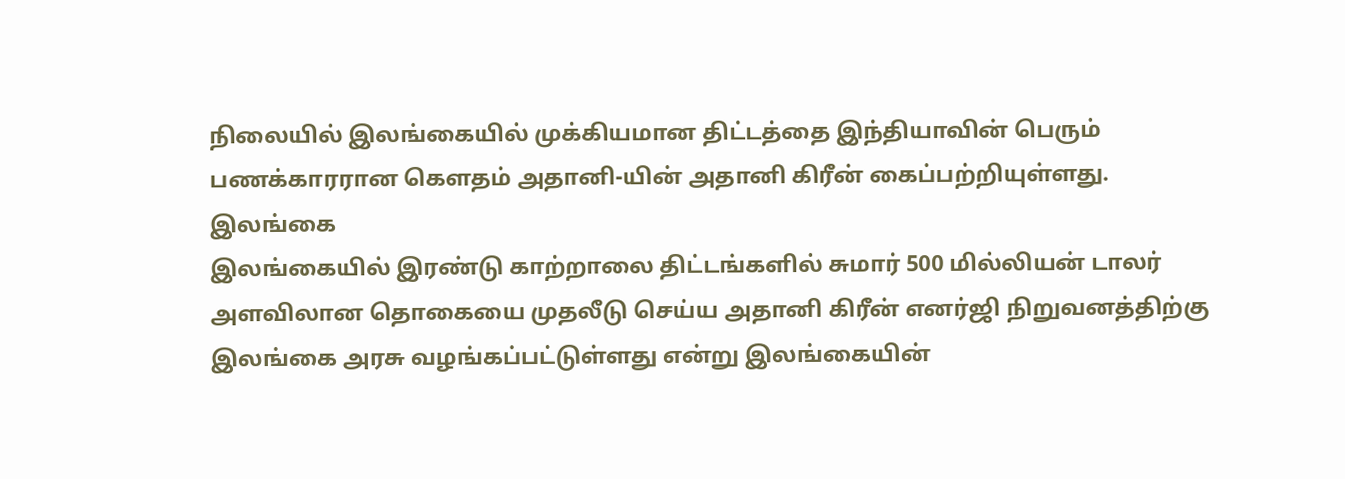நிலையில் இலங்கையில் முக்கியமான திட்டத்தை இந்தியாவின் பெரும் பணக்காரரான கௌதம் அதானி-யின் அதானி கிரீன் கைப்பற்றியுள்ளது.
இலங்கை
இலங்கையில் இரண்டு காற்றாலை திட்டங்களில் சுமார் 500 மில்லியன் டாலர் அளவிலான தொகையை முதலீடு செய்ய அதானி கிரீன் எனர்ஜி நிறுவனத்திற்கு இலங்கை அரசு வழங்கப்பட்டுள்ளது என்று இலங்கையின்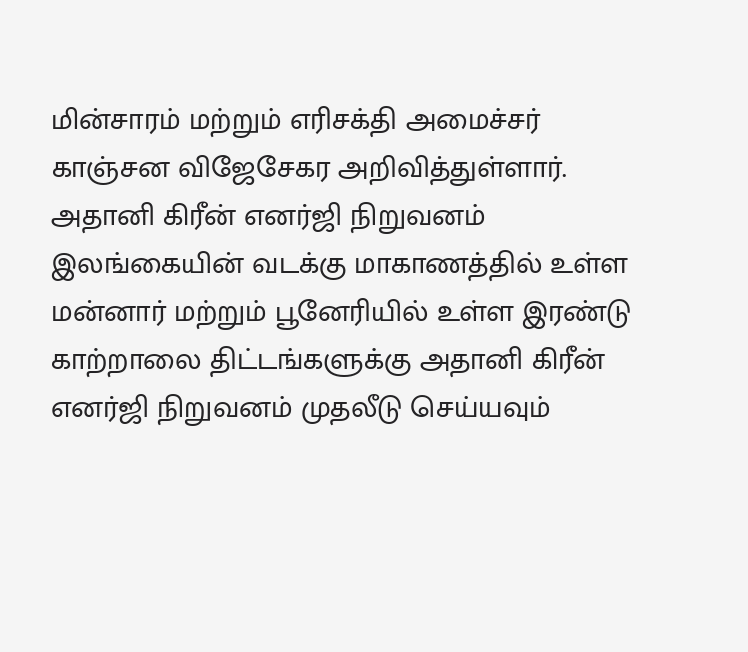மின்சாரம் மற்றும் எரிசக்தி அமைச்சர் காஞ்சன விஜேசேகர அறிவித்துள்ளார்.
அதானி கிரீன் எனர்ஜி நிறுவனம்
இலங்கையின் வடக்கு மாகாணத்தில் உள்ள மன்னார் மற்றும் பூனேரியில் உள்ள இரண்டு காற்றாலை திட்டங்களுக்கு அதானி கிரீன் எனர்ஜி நிறுவனம் முதலீடு செய்யவும்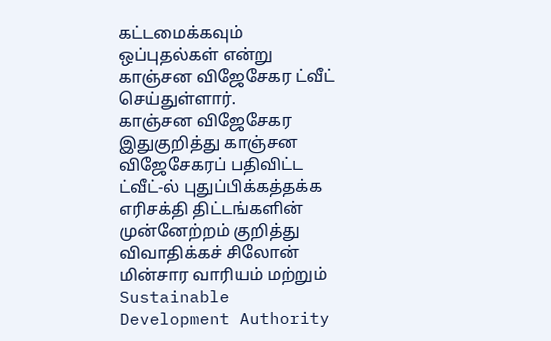கட்டமைக்கவும் ஒப்புதல்கள் என்று காஞ்சன விஜேசேகர ட்வீட் செய்துள்ளார்.
காஞ்சன விஜேசேகர
இதுகுறித்து காஞ்சன விஜேசேகரப் பதிவிட்ட ட்வீட்-ல் புதுப்பிக்கத்தக்க எரிசக்தி திட்டங்களின் முன்னேற்றம் குறித்து விவாதிக்கச் சிலோன் மின்சார வாரியம் மற்றும் Sustainable Development Authority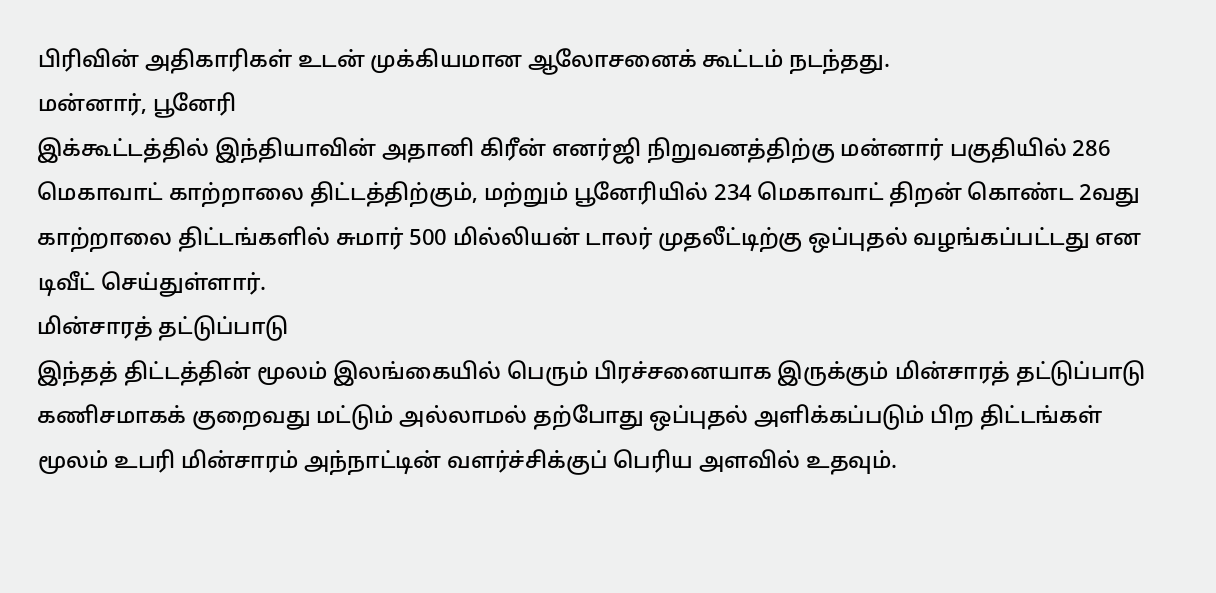பிரிவின் அதிகாரிகள் உடன் முக்கியமான ஆலோசனைக் கூட்டம் நடந்தது.
மன்னார், பூனேரி
இக்கூட்டத்தில் இந்தியாவின் அதானி கிரீன் எனர்ஜி நிறுவனத்திற்கு மன்னார் பகுதியில் 286 மெகாவாட் காற்றாலை திட்டத்திற்கும், மற்றும் பூனேரியில் 234 மெகாவாட் திறன் கொண்ட 2வது காற்றாலை திட்டங்களில் சுமார் 500 மில்லியன் டாலர் முதலீட்டிற்கு ஒப்புதல் வழங்கப்பட்டது என டிவீட் செய்துள்ளார்.
மின்சாரத் தட்டுப்பாடு
இந்தத் திட்டத்தின் மூலம் இலங்கையில் பெரும் பிரச்சனையாக இருக்கும் மின்சாரத் தட்டுப்பாடு கணிசமாகக் குறைவது மட்டும் அல்லாமல் தற்போது ஒப்புதல் அளிக்கப்படும் பிற திட்டங்கள் மூலம் உபரி மின்சாரம் அந்நாட்டின் வளர்ச்சிக்குப் பெரிய அளவில் உதவும்.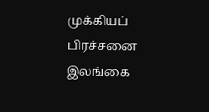முக்கியப் பிரச்சனை
இலங்கை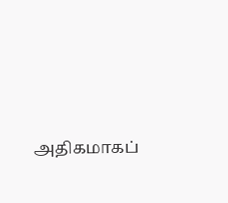அதிகமாகப்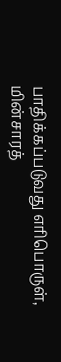பாதிக்கப்படுவது எரிபொருள், மின்சாரத்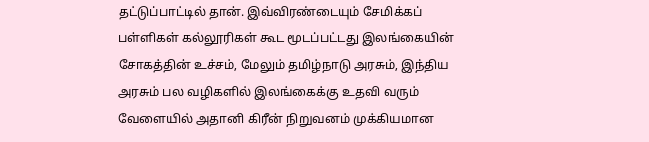தட்டுப்பாட்டில் தான். இவ்விரண்டையும் சேமிக்கப் பள்ளிகள் கல்லூரிகள் கூட மூடப்பட்டது இலங்கையின் சோகத்தின் உச்சம், மேலும் தமிழ்நாடு அரசும், இந்திய அரசும் பல வழிகளில் இலங்கைக்கு உதவி வரும் வேளையில் அதானி கிரீன் நிறுவனம் முக்கியமான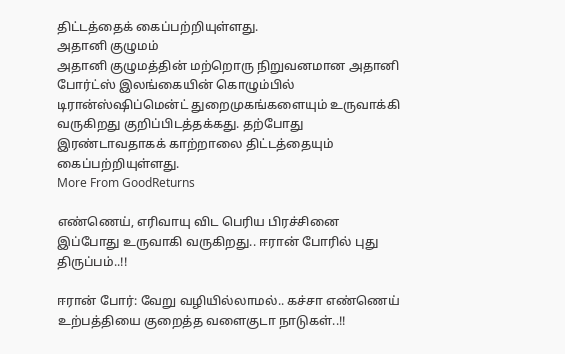திட்டத்தைக் கைப்பற்றியுள்ளது.
அதானி குழுமம்
அதானி குழுமத்தின் மற்றொரு நிறுவனமான அதானி போர்ட்ஸ் இலங்கையின் கொழும்பில் டிரான்ஸ்ஷிப்மென்ட் துறைமுகங்களையும் உருவாக்கி வருகிறது குறிப்பிடத்தக்கது. தற்போது இரண்டாவதாகக் காற்றாலை திட்டத்தையும் கைப்பற்றியுள்ளது.
More From GoodReturns

எண்ணெய், எரிவாயு விட பெரிய பிரச்சினை இப்போது உருவாகி வருகிறது.. ஈரான் போரில் புது திருப்பம்..!!

ஈரான் போர்: வேறு வழியில்லாமல்.. கச்சா எண்ணெய் உற்பத்தியை குறைத்த வளைகுடா நாடுகள்..!!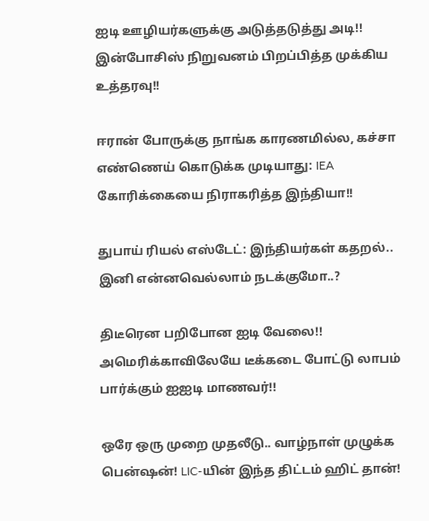ஐடி ஊழியர்களுக்கு அடுத்தடுத்து அடி!! இன்போசிஸ் நிறுவனம் பிறப்பித்த முக்கிய உத்தரவு!!

ஈரான் போருக்கு நாங்க காரணமில்ல, கச்சா எண்ணெய் கொடுக்க முடியாது: IEA கோரிக்கையை நிராகரித்த இந்தியா!!

துபாய் ரியல் எஸ்டேட்: இந்தியர்கள் கதறல்.. இனி என்னவெல்லாம் நடக்குமோ..?

திடீரென பறிபோன ஐடி வேலை!! அமெரிக்காவிலேயே டீக்கடை போட்டு லாபம் பார்க்கும் ஐஐடி மாணவர்!!

ஒரே ஒரு முறை முதலீடு.. வாழ்நாள் முழுக்க பென்ஷன்! LIC-யின் இந்த திட்டம் ஹிட் தான்!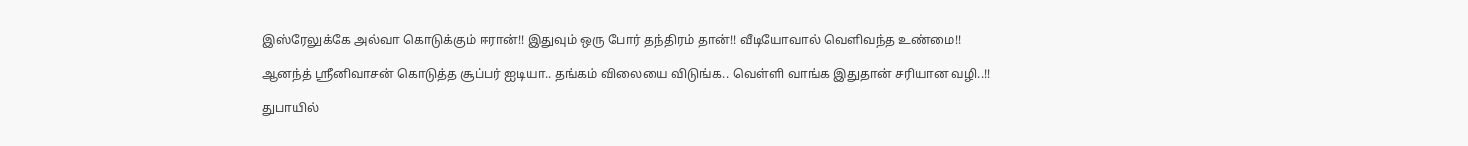இஸ்ரேலுக்கே அல்வா கொடுக்கும் ஈரான்!! இதுவும் ஒரு போர் தந்திரம் தான்!! வீடியோவால் வெளிவந்த உண்மை!!

ஆனந்த் ஸ்ரீனிவாசன் கொடுத்த சூப்பர் ஐடியா.. தங்கம் விலையை விடுங்க.. வெள்ளி வாங்க இதுதான் சரியான வழி..!!

துபாயில்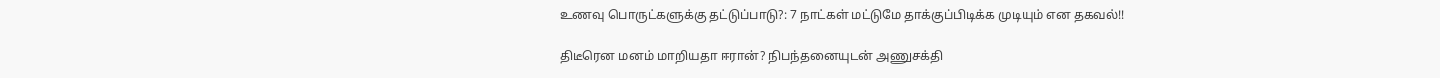உணவு பொருட்களுக்கு தட்டுப்பாடு?: 7 நாட்கள் மட்டுமே தாக்குப்பிடிக்க முடியும் என தகவல்!!

திடீரென மனம் மாறியதா ஈரான்? நிபந்தனையுடன் அணுசக்தி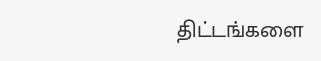திட்டங்களை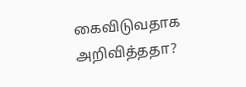கைவிடுவதாக அறிவித்ததா?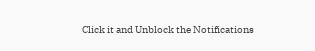Click it and Unblock the Notifications